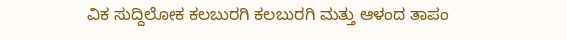ವಿಕ ಸುದ್ದಿಲೋಕ ಕಲಬುರಗಿ ಕಲಬುರಗಿ ಮತ್ತು ಆಳಂದ ತಾಪಂ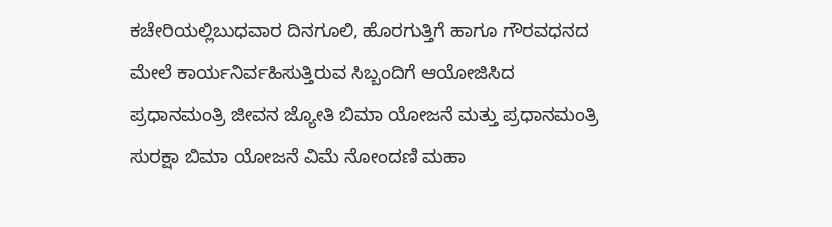ಕಚೇರಿಯಲ್ಲಿಬುಧವಾರ ದಿನಗೂಲಿ, ಹೊರಗುತ್ತಿಗೆ ಹಾಗೂ ಗೌರವಧನದ ಮೇಲೆ ಕಾರ್ಯನಿರ್ವಹಿಸುತ್ತಿರುವ ಸಿಬ್ಬಂದಿಗೆ ಆಯೋಜಿಸಿದ ಪ್ರಧಾನಮಂತ್ರಿ ಜೀವನ ಜ್ಯೋತಿ ಬಿಮಾ ಯೋಜನೆ ಮತ್ತು ಪ್ರಧಾನಮಂತ್ರಿ ಸುರಕ್ಷಾ ಬಿಮಾ ಯೋಜನೆ ವಿಮೆ ನೋಂದಣಿ ಮಹಾ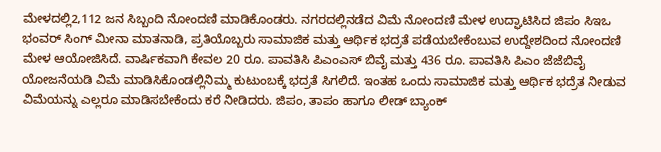ಮೇಳದಲ್ಲಿ2,112 ಜನ ಸಿಬ್ಬಂದಿ ನೋಂದಣಿ ಮಾಡಿಕೊಂಡರು. ನಗರದಲ್ಲಿನಡೆದ ವಿಮೆ ನೋಂದಣಿ ಮೇಳ ಉದ್ಘಾಟಿಸಿದ ಜಿಪಂ ಸಿಇಒ ಭಂವರ್ ಸಿಂಗ್ ಮೀನಾ ಮಾತನಾಡಿ, ಪ್ರತಿಯೊಬ್ಬರು ಸಾಮಾಜಿಕ ಮತ್ತು ಆರ್ಥಿಕ ಭದ್ರತೆ ಪಡೆಯಬೇಕೆಂಬುವ ಉದ್ದೇಶದಿಂದ ನೋಂದಣಿ ಮೇಳ ಆಯೋಜಿಸಿದೆ. ವಾರ್ಷಿಕವಾಗಿ ಕೇವಲ 20 ರೂ. ಪಾವತಿಸಿ ಪಿಎಂಎಸ್ ಬಿವೈ ಮತ್ತು 436 ರೂ. ಪಾವತಿಸಿ ಪಿಎಂ ಜೆಜೆಬಿವೈ ಯೋಜನೆಯಡಿ ವಿಮೆ ಮಾಡಿಸಿಕೊಂಡಲ್ಲಿನಿಮ್ಮ ಕುಟುಂಬಕ್ಕೆ ಭದ್ರತೆ ಸಿಗಲಿದೆ. ಇಂತಹ ಒಂದು ಸಾಮಾಜಿಕ ಮತ್ತು ಆರ್ಥಿಕ ಭದ್ರೆತ ನೀಡುವ ವಿಮೆಯನ್ನು ಎಲ್ಲರೂ ಮಾಡಿಸಬೇಕೆಂದು ಕರೆ ನೀಡಿದರು. ಜಿಪಂ, ತಾಪಂ ಹಾಗೂ ಲೀಡ್ ಬ್ಯಾಂಕ್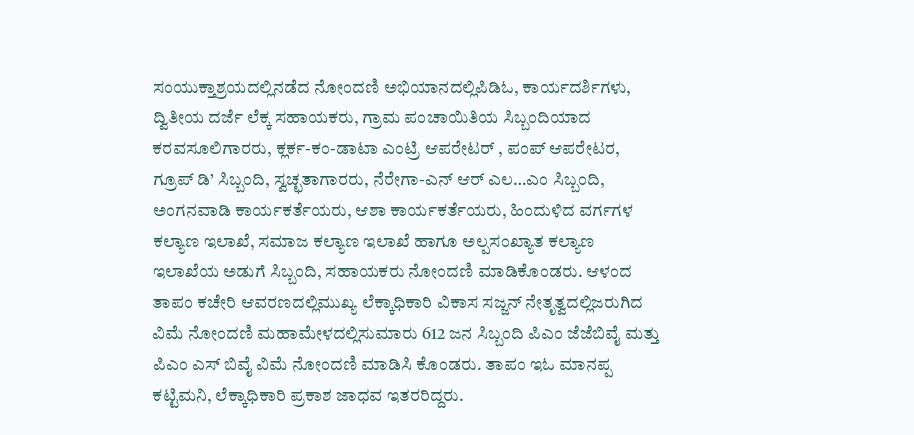ಸಂಯುಕ್ತಾಶ್ರಯದಲ್ಲಿನಡೆದ ನೋಂದಣಿ ಅಭಿಯಾನದಲ್ಲಿಪಿಡಿಓ, ಕಾರ್ಯದರ್ಶಿಗಳು, ದ್ವಿತೀಯ ದರ್ಜೆ ಲೆಕ್ಕ ಸಹಾಯಕರು, ಗ್ರಾಮ ಪಂಚಾಯಿತಿಯ ಸಿಬ್ಬಂದಿಯಾದ ಕರವಸೂಲಿಗಾರರು, ಕ್ಲರ್ಕ-ಕಂ-ಡಾಟಾ ಎಂಟ್ರಿ ಆಪರೇಟರ್ , ಪಂಪ್ ಆಪರೇಟರ, ಗ್ರೂಪ್ ಡಿ’ ಸಿಬ್ಬಂದಿ, ಸ್ವಚ್ಛತಾಗಾರರು, ನೆರೇಗಾ-ಎನ್ ಆರ್ ಎಲ…ಎಂ ಸಿಬ್ಬಂದಿ, ಅಂಗನವಾಡಿ ಕಾರ್ಯಕರ್ತೆಯರು, ಆಶಾ ಕಾರ್ಯಕರ್ತೆಯರು, ಹಿಂದುಳಿದ ವರ್ಗಗಳ ಕಲ್ಯಾಣ ಇಲಾಖೆ, ಸಮಾಜ ಕಲ್ಯಾಣ ಇಲಾಖೆ ಹಾಗೂ ಅಲ್ಪಸಂಖ್ಯಾತ ಕಲ್ಯಾಣ ಇಲಾಖೆಯ ಅಡುಗೆ ಸಿಬ್ಬಂದಿ, ಸಹಾಯಕರು ನೋಂದಣಿ ಮಾಡಿಕೊಂಡರು. ಆಳಂದ ತಾಪಂ ಕಚೇರಿ ಆವರಣದಲ್ಲಿಮುಖ್ಯ ಲೆಕ್ಕಾಧಿಕಾರಿ ವಿಕಾಸ ಸಜ್ಜನ್ ನೇತೃತ್ವದಲ್ಲಿಜರುಗಿದ ವಿಮೆ ನೋಂದಣಿ ಮಹಾಮೇಳದಲ್ಲಿಸುಮಾರು 612 ಜನ ಸಿಬ್ಬಂದಿ ಪಿಎಂ ಜೆಜೆಬಿವೈ ಮತ್ತು ಪಿಎಂ ಎಸ್ ಬಿವೈ ವಿಮೆ ನೋಂದಣಿ ಮಾಡಿಸಿ ಕೊಂಡರು. ತಾಪಂ ಇಓ ಮಾನಪ್ಪ ಕಟ್ಟಿಮನಿ, ಲೆಕ್ಕಾಧಿಕಾರಿ ಪ್ರಕಾಶ ಜಾಧವ ಇತರರಿದ್ದರು.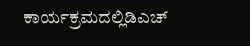ಕಾರ್ಯಕ್ರಮದಲ್ಲಿಡಿಎಚ್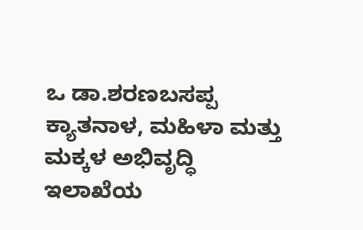ಒ ಡಾ.ಶರಣಬಸಪ್ಪ ಕ್ಯಾತನಾಳ, ಮಹಿಳಾ ಮತ್ತು ಮಕ್ಕಳ ಅಭಿವೃದ್ಧಿ ಇಲಾಖೆಯ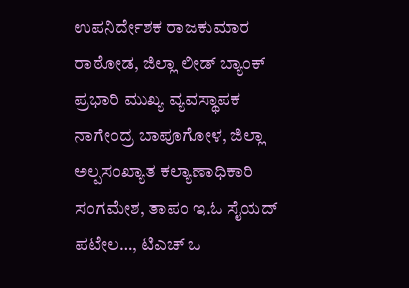ಉಪನಿರ್ದೇಶಕ ರಾಜಕುಮಾರ ರಾಠೋಡ, ಜಿಲ್ಲಾ ಲೀಡ್ ಬ್ಯಾಂಕ್ ಪ್ರಭಾರಿ ಮುಖ್ಯ ವ್ಯವಸ್ಥಾಪಕ ನಾಗೇಂದ್ರ ಬಾಪೂಗೋಳ, ಜಿಲ್ಲಾ ಅಲ್ಪಸಂಖ್ಯಾತ ಕಲ್ಯಾಣಾಧಿಕಾರಿ ಸಂಗಮೇಶ, ತಾಪಂ ಇ.ಓ ಸೈಯದ್ ಪಟೇಲ…, ಟಿಎಚ್ ಒ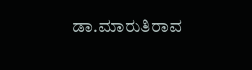ಡಾ.ಮಾರುತಿರಾವ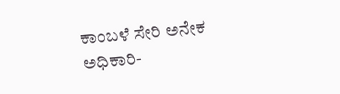ಕಾಂಬಳೆ ಸೇರಿ ಅನೇಕ ಅಧಿಕಾರಿ-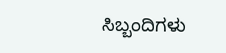ಸಿಬ್ಬಂದಿಗಳು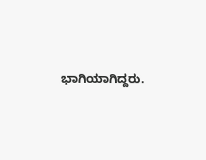ಭಾಗಿಯಾಗಿದ್ದರು.